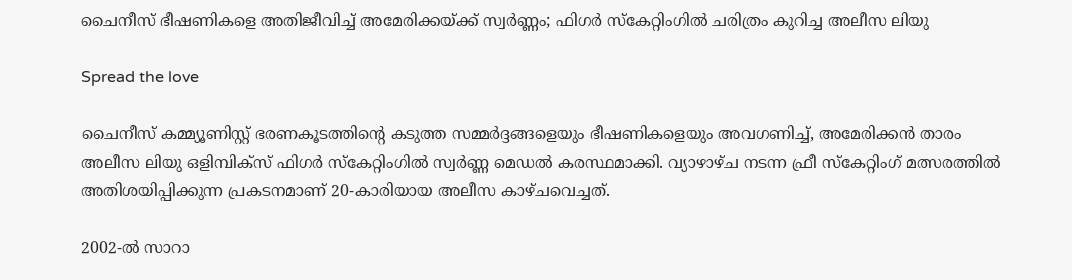ചൈനീസ് ഭീഷണികളെ അതിജീവിച്ച് അമേരിക്കയ്ക്ക് സ്വർണ്ണം; ഫിഗർ സ്കേറ്റിംഗിൽ ചരിത്രം കുറിച്ച അലീസ ലിയു

Spread the love

ചൈനീസ് കമ്മ്യൂണിസ്റ്റ് ഭരണകൂടത്തിന്റെ കടുത്ത സമ്മർദ്ദങ്ങളെയും ഭീഷണികളെയും അവഗണിച്ച്, അമേരിക്കൻ താരം അലീസ ലിയു ഒളിമ്പിക്സ് ഫിഗർ സ്കേറ്റിംഗിൽ സ്വർണ്ണ മെഡൽ കരസ്ഥമാക്കി. വ്യാഴാഴ്ച നടന്ന ഫ്രീ സ്കേറ്റിംഗ് മത്സരത്തിൽ അതിശയിപ്പിക്കുന്ന പ്രകടനമാണ് 20-കാരിയായ അലീസ കാഴ്ചവെച്ചത്.

2002-ൽ സാറാ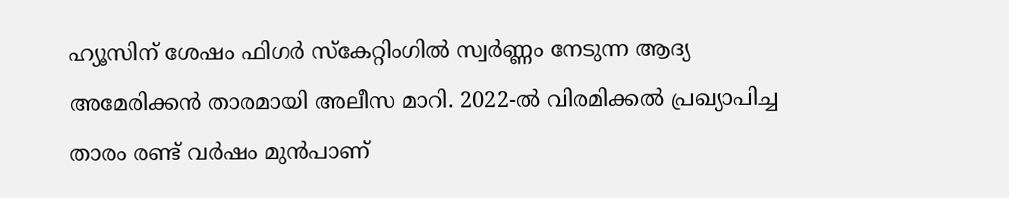ഹ്യൂസിന് ശേഷം ഫിഗർ സ്കേറ്റിംഗിൽ സ്വർണ്ണം നേടുന്ന ആദ്യ അമേരിക്കൻ താരമായി അലീസ മാറി. 2022-ൽ വിരമിക്കൽ പ്രഖ്യാപിച്ച താരം രണ്ട് വർഷം മുൻപാണ്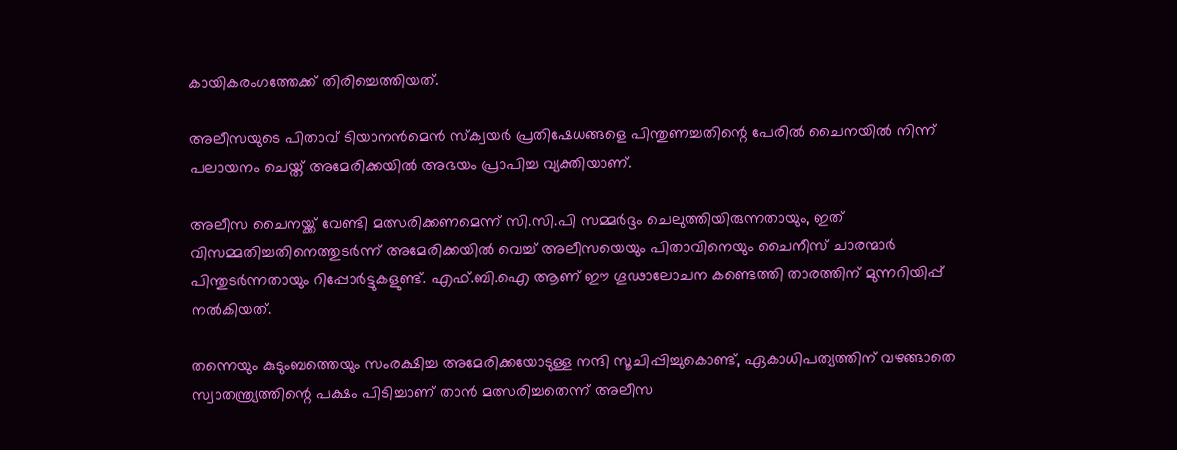കായികരംഗത്തേക്ക് തിരിച്ചെത്തിയത്.

അലീസയുടെ പിതാവ് ടിയാനൻമെൻ സ്ക്വയർ പ്രതിഷേധങ്ങളെ പിന്തുണച്ചതിന്റെ പേരിൽ ചൈനയിൽ നിന്ന് പലായനം ചെയ്ത് അമേരിക്കയിൽ അഭയം പ്രാപിച്ച വ്യക്തിയാണ്.

അലീസ ചൈനയ്ക്ക് വേണ്ടി മത്സരിക്കണമെന്ന് സി.സി.പി സമ്മർദ്ദം ചെലുത്തിയിരുന്നതായും, ഇത് വിസമ്മതിച്ചതിനെത്തുടർന്ന് അമേരിക്കയിൽ വെച്ച് അലീസയെയും പിതാവിനെയും ചൈനീസ് ചാരന്മാർ പിന്തുടർന്നതായും റിപ്പോർട്ടുകളുണ്ട്. എഫ്.ബി.ഐ ആണ് ഈ ഗൂഢാലോചന കണ്ടെത്തി താരത്തിന് മുന്നറിയിപ്പ് നൽകിയത്.

തന്നെയും കുടുംബത്തെയും സംരക്ഷിച്ച അമേരിക്കയോടുള്ള നന്ദി സൂചിപ്പിച്ചുകൊണ്ട്, ഏകാധിപത്യത്തിന് വഴങ്ങാതെ സ്വാതന്ത്ര്യത്തിന്റെ പക്ഷം പിടിച്ചാണ് താൻ മത്സരിച്ചതെന്ന് അലീസ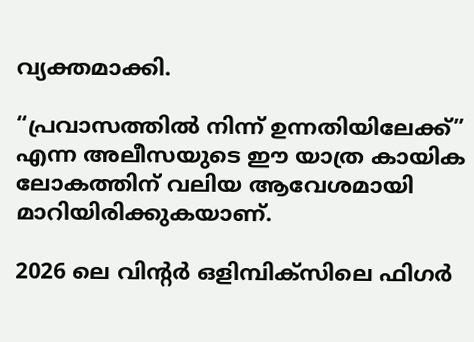വ്യക്തമാക്കി.

“പ്രവാസത്തിൽ നിന്ന് ഉന്നതിയിലേക്ക്” എന്ന അലീസയുടെ ഈ യാത്ര കായിക ലോകത്തിന് വലിയ ആവേശമായി മാറിയിരിക്കുകയാണ്.

2026 ലെ വിന്റർ ഒളിമ്പിക്സിലെ ഫിഗർ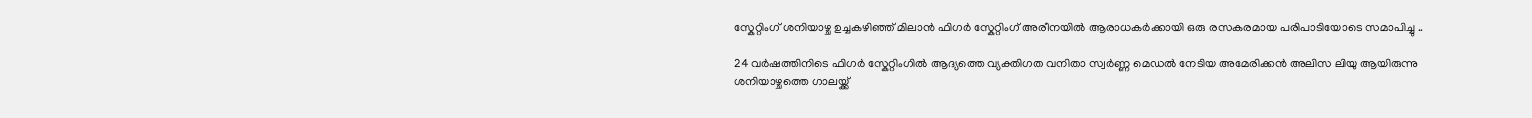സ്കേറ്റിംഗ് ശനിയാഴ്ച ഉച്ചകഴിഞ്ഞ് മിലാൻ ഫിഗർ സ്കേറ്റിംഗ് അരീനയിൽ ആരാധകർക്കായി ഒരു രസകരമായ പരിപാടിയോടെ സമാപിച്ചു ..

24 വർഷത്തിനിടെ ഫിഗർ സ്കേറ്റിംഗിൽ ആദ്യത്തെ വ്യക്തിഗത വനിതാ സ്വർണ്ണ മെഡൽ നേടിയ അമേരിക്കൻ അലിസ ലിയു ആയിരുന്നു ശനിയാഴ്ചത്തെ ഗാലയ്ക്ക്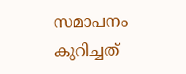സമാപനം കുറിച്ചത്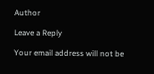Author

Leave a Reply

Your email address will not be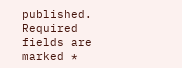published. Required fields are marked *